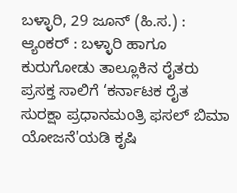ಬಳ್ಳಾರಿ, 29 ಜೂನ್ (ಹಿ.ಸ.) :
ಆ್ಯಂಕರ್ : ಬಳ್ಳಾರಿ ಹಾಗೂ ಕುರುಗೋಡು ತಾಲ್ಲೂಕಿನ ರೈತರು ಪ್ರಸಕ್ತ ಸಾಲಿಗೆ ‘ಕರ್ನಾಟಕ ರೈತ ಸುರಕ್ಷಾ ಪ್ರಧಾನಮಂತ್ರಿ ಫಸಲ್ ಬಿಮಾ ಯೋಜನೆ'ಯಡಿ ಕೃಷಿ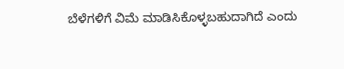ಬೆಳೆಗಳಿಗೆ ವಿಮೆ ಮಾಡಿಸಿಕೊಳ್ಳಬಹುದಾಗಿದೆ ಎಂದು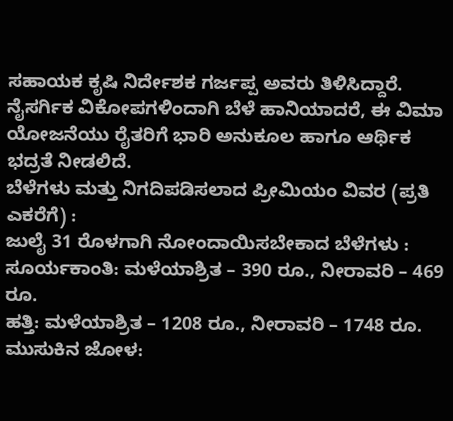ಸಹಾಯಕ ಕೃಷಿ ನಿರ್ದೇಶಕ ಗರ್ಜಪ್ಪ ಅವರು ತಿಳಿಸಿದ್ದಾರೆ.
ನೈಸರ್ಗಿಕ ವಿಕೋಪಗಳಿಂದಾಗಿ ಬೆಳೆ ಹಾನಿಯಾದರೆ, ಈ ವಿಮಾ ಯೋಜನೆಯು ರೈತರಿಗೆ ಭಾರಿ ಅನುಕೂಲ ಹಾಗೂ ಆರ್ಥಿಕ ಭದ್ರತೆ ನೀಡಲಿದೆ.
ಬೆಳೆಗಳು ಮತ್ತು ನಿಗದಿಪಡಿಸಲಾದ ಪ್ರೀಮಿಯಂ ವಿವರ (ಪ್ರತಿ ಎಕರೆಗೆ) :
ಜುಲೈ 31 ರೊಳಗಾಗಿ ನೋಂದಾಯಿಸಬೇಕಾದ ಬೆಳೆಗಳು :
ಸೂರ್ಯಕಾಂತಿ: ಮಳೆಯಾಶ್ರಿತ – 390 ರೂ., ನೀರಾವರಿ – 469 ರೂ.
ಹತ್ತಿ: ಮಳೆಯಾಶ್ರಿತ – 1208 ರೂ., ನೀರಾವರಿ – 1748 ರೂ.
ಮುಸುಕಿನ ಜೋಳ: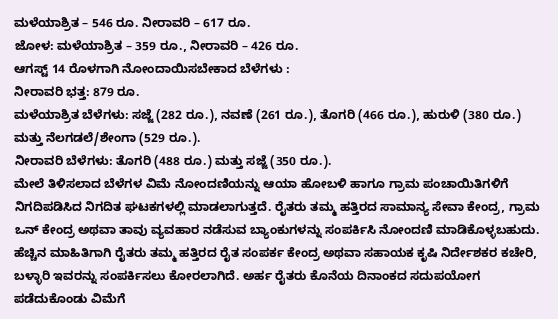ಮಳೆಯಾಶ್ರಿತ – 546 ರೂ. ನೀರಾವರಿ – 617 ರೂ.
ಜೋಳ: ಮಳೆಯಾಶ್ರಿತ – 359 ರೂ., ನೀರಾವರಿ – 426 ರೂ.
ಆಗಸ್ಟ್ 14 ರೊಳಗಾಗಿ ನೋಂದಾಯಿಸಬೇಕಾದ ಬೆಳೆಗಳು :
ನೀರಾವರಿ ಭತ್ತ: 879 ರೂ.
ಮಳೆಯಾಶ್ರಿತ ಬೆಳೆಗಳು: ಸಜ್ಜೆ (282 ರೂ.), ನವಣೆ (261 ರೂ.), ತೊಗರಿ (466 ರೂ.), ಹುರುಳಿ (380 ರೂ.) ಮತ್ತು ನೆಲಗಡಲೆ/ಶೇಂಗಾ (529 ರೂ.).
ನೀರಾವರಿ ಬೆಳೆಗಳು: ತೊಗರಿ (488 ರೂ.) ಮತ್ತು ಸಜ್ಜೆ (350 ರೂ.).
ಮೇಲೆ ತಿಳಿಸಲಾದ ಬೆಳೆಗಳ ವಿಮೆ ನೋಂದಣಿಯನ್ನು ಆಯಾ ಹೋಬಳಿ ಹಾಗೂ ಗ್ರಾಮ ಪಂಚಾಯಿತಿಗಳಿಗೆ ನಿಗದಿಪಡಿಸಿದ ನಿಗದಿತ ಘಟಕಗಳಲ್ಲಿ ಮಾಡಲಾಗುತ್ತದೆ. ರೈತರು ತಮ್ಮ ಹತ್ತಿರದ ಸಾಮಾನ್ಯ ಸೇವಾ ಕೇಂದ್ರ, ಗ್ರಾಮ ಒನ್ ಕೇಂದ್ರ ಅಥವಾ ತಾವು ವ್ಯವಹಾರ ನಡೆಸುವ ಬ್ಯಾಂಕುಗಳನ್ನು ಸಂಪರ್ಕಿಸಿ ನೋಂದಣಿ ಮಾಡಿಕೊಳ್ಳಬಹುದು.
ಹೆಚ್ಚಿನ ಮಾಹಿತಿಗಾಗಿ ರೈತರು ತಮ್ಮ ಹತ್ತಿರದ ರೈತ ಸಂಪರ್ಕ ಕೇಂದ್ರ ಅಥವಾ ಸಹಾಯಕ ಕೃಷಿ ನಿರ್ದೇಶಕರ ಕಚೇರಿ, ಬಳ್ಳಾರಿ ಇವರನ್ನು ಸಂಪರ್ಕಿಸಲು ಕೋರಲಾಗಿದೆ. ಅರ್ಹ ರೈತರು ಕೊನೆಯ ದಿನಾಂಕದ ಸದುಪಯೋಗ ಪಡೆದುಕೊಂಡು ವಿಮೆಗೆ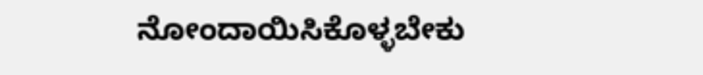ನೋಂದಾಯಿಸಿಕೊಳ್ಳಬೇಕು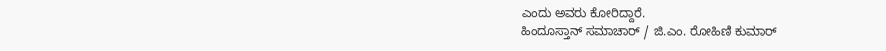ಎಂದು ಅವರು ಕೋರಿದ್ದಾರೆ.
ಹಿಂದೂಸ್ತಾನ್ ಸಮಾಚಾರ್ / ಜಿ.ಎಂ. ರೋಹಿಣಿ ಕುಮಾರ್